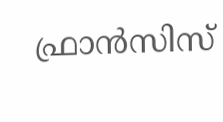ഫ്രാന്‍സിസ്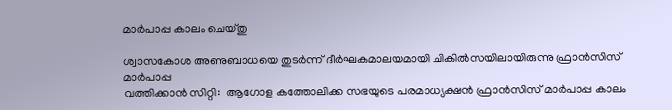മാര്‍പാപ്പ കാലം ചെയ്തു

ശ്വാസകോശ അണുബാധയെ തുടര്‍ന്ന് ദീര്‍ഘകമാലയമായി ചികില്‍സയിലായിരുന്നു ഫ്രാന്‍സിസ് മാര്‍പാപ്പ
വത്തിക്കാന്‍ സിറ്റി:  ആഗോള കത്തോലിക്ക സഭയുടെ പരമാധ്യക്ഷന്‍ ഫ്രാന്‍സിസ് മാര്‍പാപ്പ കാലം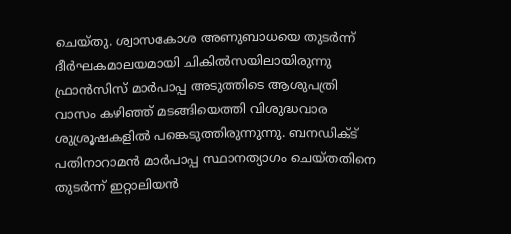ചെയ്തു. ശ്വാസകോശ അണുബാധയെ തുടര്‍ന്ന് ദീര്‍ഘകമാലയമായി ചികില്‍സയിലായിരുന്നു ഫ്രാന്‍സിസ് മാര്‍പാപ്പ അടുത്തിടെ ആശുപത്രി വാസം കഴിഞ്ഞ് മടങ്ങിയെത്തി വിശുദ്ധവാര ശുശ്രൂഷകളില്‍ പങ്കെടുത്തിരുന്നുന്നു. ബനഡിക്ട് പതിനാറാമന്‍ മാര്‍പാപ്പ സ്ഥാനത്യാഗം ചെയ്തതിനെ തുടര്‍ന്ന് ഇറ്റാലിയന്‍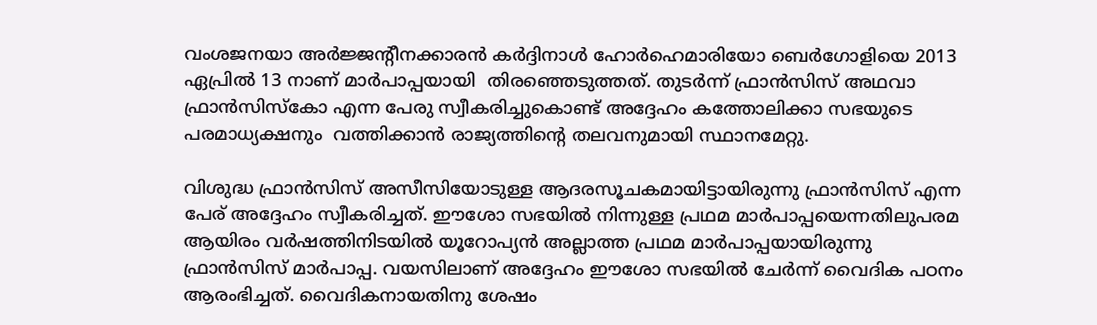വംശജനയാ അര്‍ജ്ജന്റീനക്കാരന്‍ കര്‍ദ്ദിനാള്‍ ഹോര്‍ഹെമാരിയോ ബെര്‍ഗോളിയെ 2013 ഏപ്രില്‍ 13 നാണ് മാര്‍പാപ്പയായി  തിരഞ്ഞെടുത്തത്. തുടര്‍ന്ന് ഫ്രാന്‍സിസ് അഥവാ ഫ്രാന്‍സിസ്‌കോ എന്ന പേരു സ്വീകരിച്ചുകൊണ്ട് അദ്ദേഹം കത്തോലിക്കാ സഭയുടെ പരമാധ്യക്ഷനും  വത്തിക്കാന്‍ രാജ്യത്തിന്റെ തലവനുമായി സ്ഥാനമേറ്റു.

വിശുദ്ധ ഫ്രാന്‍സിസ് അസീസിയോടുള്ള ആദരസൂചകമായിട്ടായിരുന്നു ഫ്രാന്‍സിസ് എന്ന പേര് അദ്ദേഹം സ്വീകരിച്ചത്. ഈശോ സഭയില്‍ നിന്നുള്ള പ്രഥമ മാര്‍പാപ്പയെന്നതിലുപരമ ആയിരം വര്‍ഷത്തിനിടയില്‍ യൂറോപ്യന്‍ അല്ലാത്ത പ്രഥമ മാര്‍പാപ്പയായിരുന്നു ഫ്രാന്‍സിസ് മാര്‍പാപ്പ. വയസിലാണ് അദ്ദേഹം ഈശോ സഭയില്‍ ചേര്‍ന്ന് വൈദിക പഠനം ആരംഭിച്ചത്. വൈദികനായതിനു ശേഷം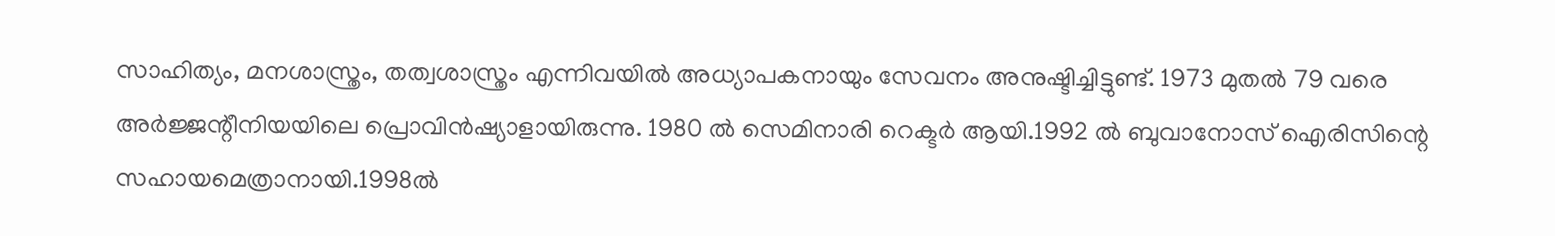സാഹിത്യം, മനശാസ്ത്രം, തത്വശാസ്ത്രം എന്നിവയില്‍ അധ്യാപകനായും സേവനം അനുഷ്ടിച്ചിട്ടുണ്ട്. 1973 മുതല്‍ 79 വരെ അര്‍ജ്ജന്റീനിയയിലെ പ്രൊവിന്‍ഷ്യാളായിരുന്നു. 1980 ല്‍ സെമിനാരി റെക്ടര്‍ ആയി.1992 ല്‍ ബുവാനോസ് ഐരിസിന്റെ സഹായമെത്രാനായി.1998ല്‍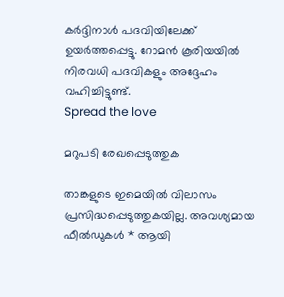കര്‍ദ്ദിനാള്‍ പദവിയിലേക്ക് ഉയര്‍ത്തപ്പെട്ടു. റോമന്‍ കൂരിയയില്‍ നിരവധി പദവികളും അദ്ദേഹം വഹിച്ചിട്ടുണ്ട്.
Spread the love

മറുപടി രേഖപ്പെടുത്തുക

താങ്കളുടെ ഇമെയില്‍ വിലാസം പ്രസിദ്ധപ്പെടുത്തുകയില്ല. അവശ്യമായ ഫീല്‍ഡുകള്‍ * ആയി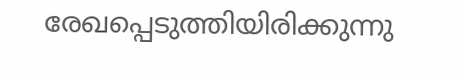രേഖപ്പെടുത്തിയിരിക്കുന്നു